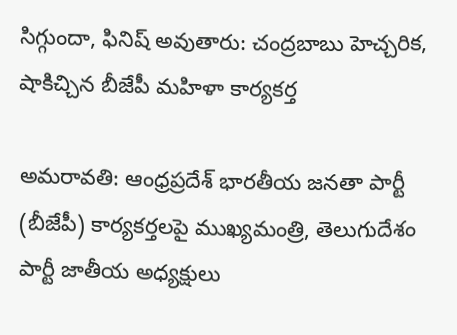సిగ్గుందా, ఫినిష్ అవుతారు: చంద్రబాబు హెచ్చరిక, షాకిచ్చిన బీజేపీ మహిళా కార్యకర్త

అమరావతి: ఆంధ్రప్రదేశ్ భారతీయ జనతా పార్టీ (బీజేపీ) కార్యకర్తలపై ముఖ్యమంత్రి, తెలుగుదేశం పార్టీ జాతీయ అధ్యక్షులు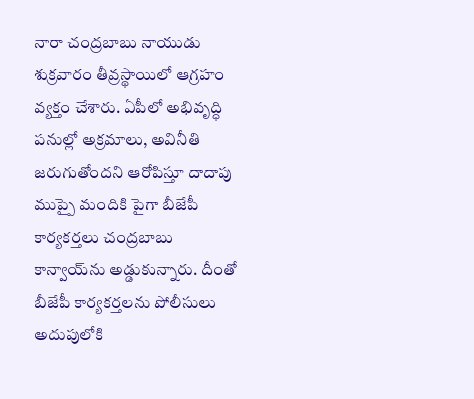నారా చంద్రబాబు నాయుడు శుక్రవారం తీవ్రస్థాయిలో ఆగ్రహం వ్యక్తం చేశారు. ఏపీలో అభివృద్ధి పనుల్లో అక్రమాలు, అవినీతి జరుగుతోందని ఆరోపిస్తూ దాదాపు ముప్పై మందికి పైగా బీజేపీ కార్యకర్తలు చంద్రబాబు కాన్వాయ్‌ను అడ్డుకున్నారు. దీంతో బీజేపీ కార్యకర్తలను పోలీసులు అదుపులోకి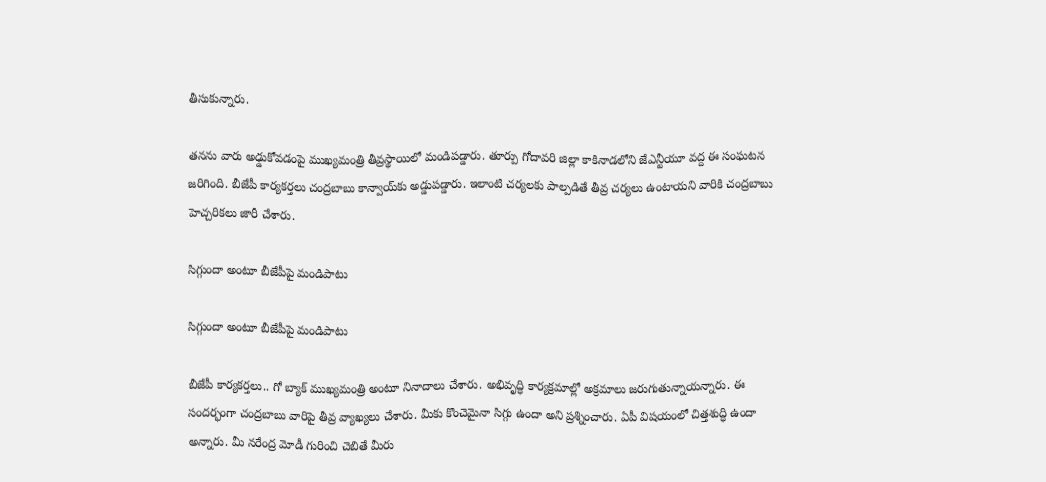తీసుకున్నారు.

తనను వారు అఢ్డుకోవడంపై ముఖ్యమంత్రి తీవ్రస్థాయిలో మండిపడ్డారు. తూర్పు గోదావరి జిల్లా కాకినాడలోని జేఎన్టీయూ వద్ద ఈ సంఘటన జరిగింది. బీజేపీ కార్యకర్తలు చంద్రబాబు కాన్వాయ్‍‌కు అడ్డుపడ్డారు. ఇలాంటి చర్యలకు పాల్పడితే తీవ్ర చర్యలు ఉంటాయని వారికి చంద్రబాబు హెచ్చరికలు జారీ చేశారు.

సిగ్గుందా అంటూ బీజేపీపై మండిపాటు

సిగ్గుందా అంటూ బీజేపీపై మండిపాటు

బీజేపీ కార్యకర్తలు.. గో బ్యాక్ ముఖ్యమంత్రి అంటూ నినాదాలు చేశారు. అభివృద్ధి కార్యక్రమాల్లో అక్రమాలు జరుగుతున్నాయన్నారు. ఈ సందర్భంగా చంద్రబాబు వారిపై తీవ్ర వ్యాఖ్యలు చేశారు. మీకు కొంచెమైనా సిగ్గు ఉందా అని ప్రశ్నించారు. ఏపీ విషయంలో చిత్తశుద్ధి ఉందా అన్నారు. మీ నరేంద్ర మోడీ గురించి చెబితే మీరు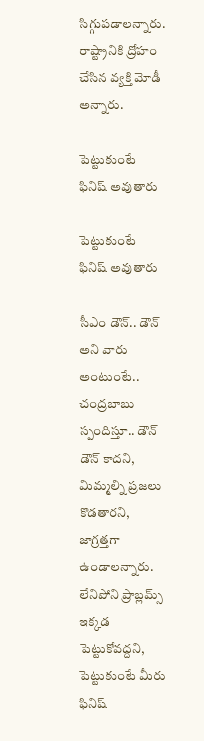సిగ్గుపడాలన్నారు. రాష్ట్రానికి ద్రోహం చేసిన వ్యక్తి మోడీ అన్నారు.

పెట్టుకుంటే ఫినిష్ అవుతారు

పెట్టుకుంటే ఫినిష్ అవుతారు

సీఎం డౌన్.. డౌన్ అని వారు అంటుంటే.. చంద్రబాబు స్పందిస్తూ.. డౌన్ డౌన్ కాదని, మిమ్మల్ని ప్రజలు కొడతారని, జాగ్రత్తగా ఉండాలన్నారు. లేనిపోని ప్రాబ్లమ్స్ ఇక్కడ పెట్టుకోవద్దని, పెట్టుకుంటే మీరు ఫినిష్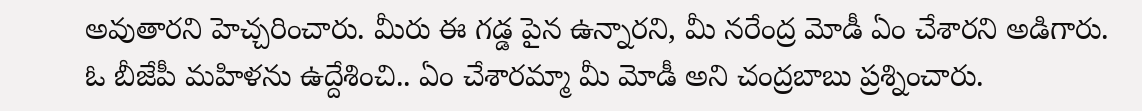అవుతారని హెచ్చరించారు. మీరు ఈ గడ్డ పైన ఉన్నారని, మీ నరేంద్ర మోడీ ఏం చేశారని అడిగారు. ఓ బీజేపీ మహిళను ఉద్దేశించి.. ఏం చేశారమ్మా మీ మోడీ అని చంద్రబాబు ప్రశ్నించారు.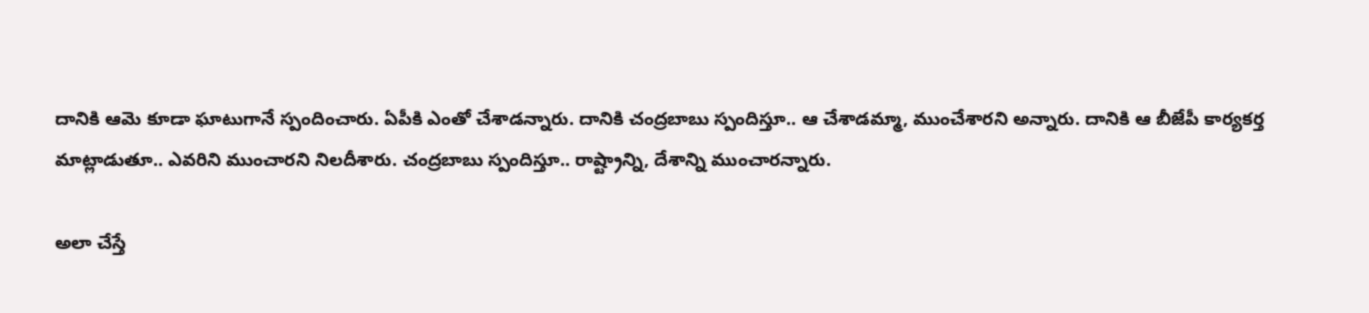దానికి ఆమె కూడా ఘాటుగానే స్పందించారు. ఏపీకి ఎంతో చేశాడన్నారు. దానికి చంద్రబాబు స్పందిస్తూ.. ఆ చేశాడమ్మా, ముంచేశారని అన్నారు. దానికి ఆ బీజేపీ కార్యకర్త మాట్లాడుతూ.. ఎవరిని ముంచారని నిలదీశారు. చంద్రబాబు స్పందిస్తూ.. రాష్ట్రాన్ని, దేశాన్ని ముంచారన్నారు.

అలా చేస్తే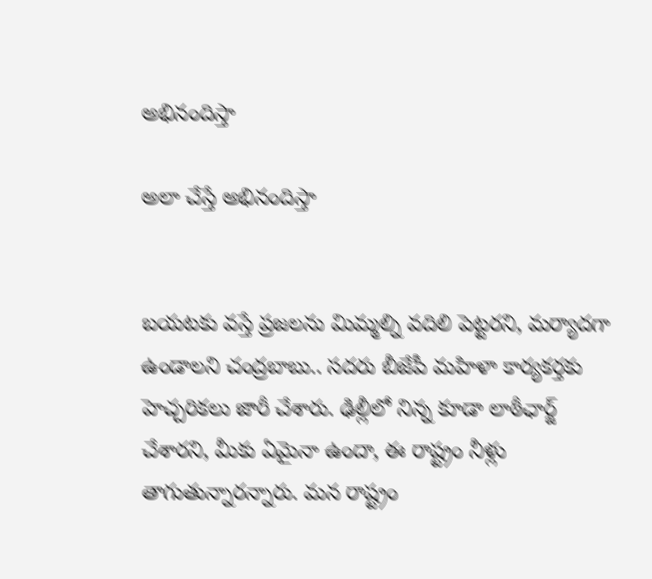అభినందిస్తా

అలా చేస్తే అభినందిస్తా


బయటకు వస్తే ప్రజలను మిమ్మల్ని వదిలి పెట్టరని, మర్యాదగా ఉండాలని చంద్రబాబు.. సదరు బీజేపీ మహిళా కార్యకర్తకు హెచ్చరికలు జారీ చేశారు. ఢిల్లీలో నిన్న కూడా లాఠీఛార్జ్ చేశారని, మీకు ఏమైనా ఉందా, ఈ రాష్ట్రం నీళ్లు తాగుతున్నారన్నారు. మన రాష్ట్రం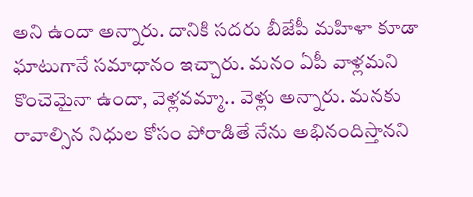అని ఉందా అన్నారు. దానికి సదరు బీజేపీ మహిళా కూడా ఘాటుగానే సమాధానం ఇచ్చారు. మనం ఏపీ వాళ్లమని కొంచెమైనా ఉందా, వెళ్లవమ్మా.. వెళ్లు అన్నారు. మనకు రావాల్సిన నిధుల కోసం పోరాడితే నేను అభినందిస్తానని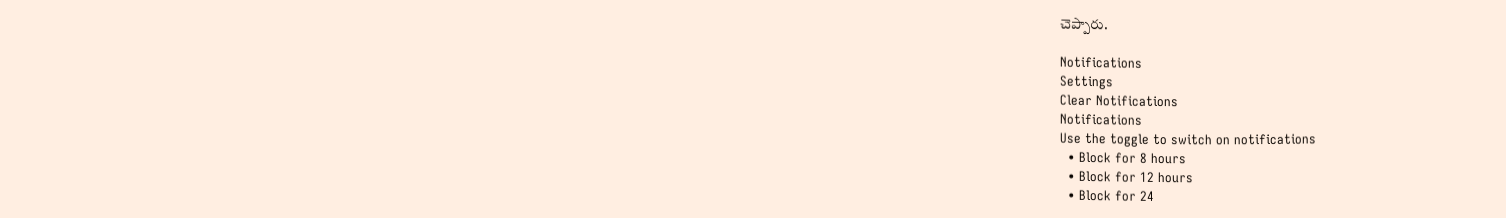చెప్పారు.

Notifications
Settings
Clear Notifications
Notifications
Use the toggle to switch on notifications
  • Block for 8 hours
  • Block for 12 hours
  • Block for 24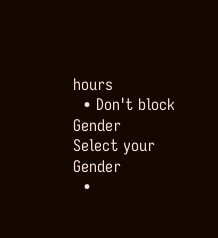hours
  • Don't block
Gender
Select your Gender
  •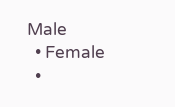Male
  • Female
  •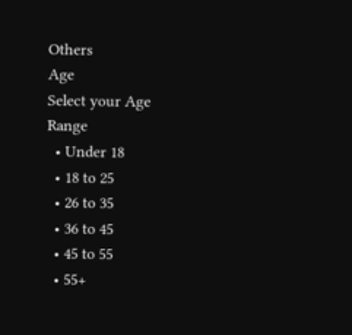Others
Age
Select your Age Range
  • Under 18
  • 18 to 25
  • 26 to 35
  • 36 to 45
  • 45 to 55
  • 55+